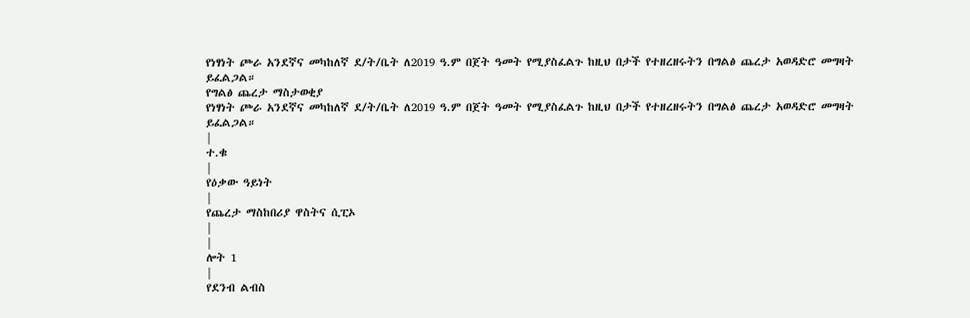የነፃነት ጮራ አንደኛና መካከለኛ ደ/ት/ቤት ለ2019 ዓ.ም በጀት ዓመት የሚያስፈልጉ ከዚህ በታች የተዘረዘሩትን በግልፅ ጨረታ አወዳድሮ መግዛት ይፈልጋል።
የግልፅ ጨረታ ማስታወቂያ
የነፃነት ጮራ አንደኛና መካከለኛ ደ/ት/ቤት ለ2019 ዓ.ም በጀት ዓመት የሚያስፈልጉ ከዚህ በታች የተዘረዘሩትን በግልፅ ጨረታ አወዳድሮ መግዛት ይፈልጋል።
|
ተ.ቁ
|
የዕቃው ዓይነት
|
የጨረታ ማስከበሪያ ዋስትና ሲፒኦ
|
|
ሎት 1
|
የደንብ ልብስ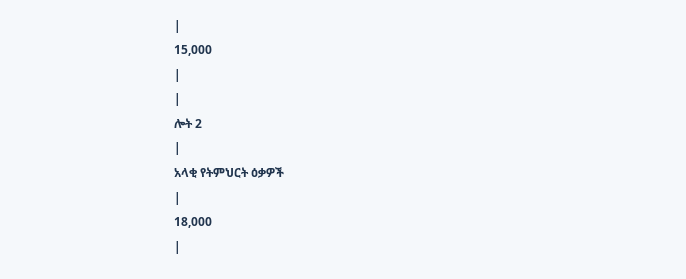|
15,000
|
|
ሎት 2
|
አላቂ የትምህርት ዕቃዎች
|
18,000
|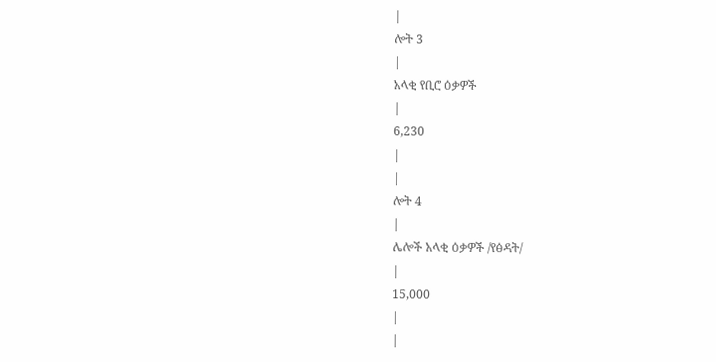|
ሎት 3
|
አላቂ የቢሮ ዕቃዎች
|
6,230
|
|
ሎት 4
|
ሌሎች አላቂ ዕቃዎች /የፅዳት/
|
15,000
|
|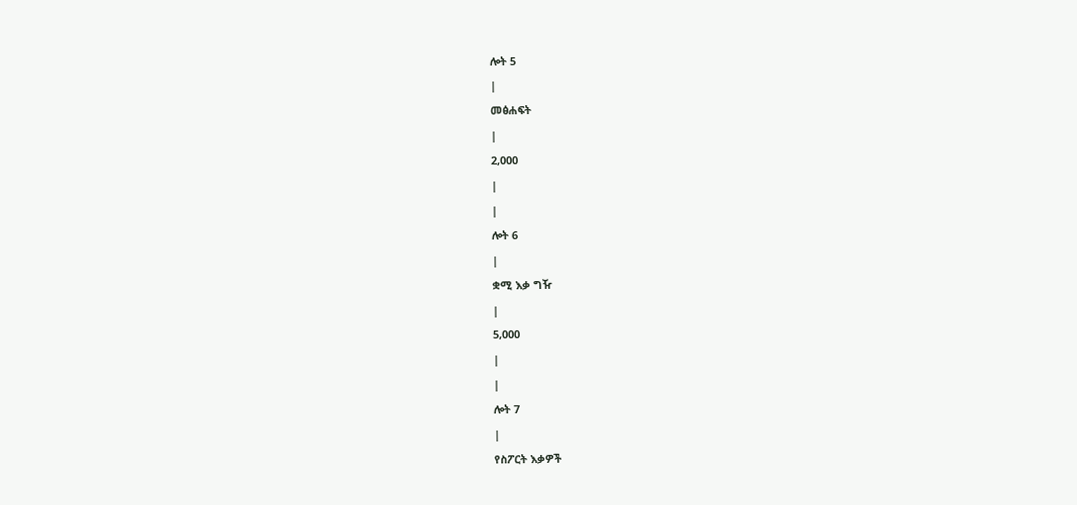ሎት 5
|
መፅሐፍት
|
2,000
|
|
ሎት 6
|
ቋሚ እቃ ግዥ
|
5,000
|
|
ሎት 7
|
የስፖርት እቃዎች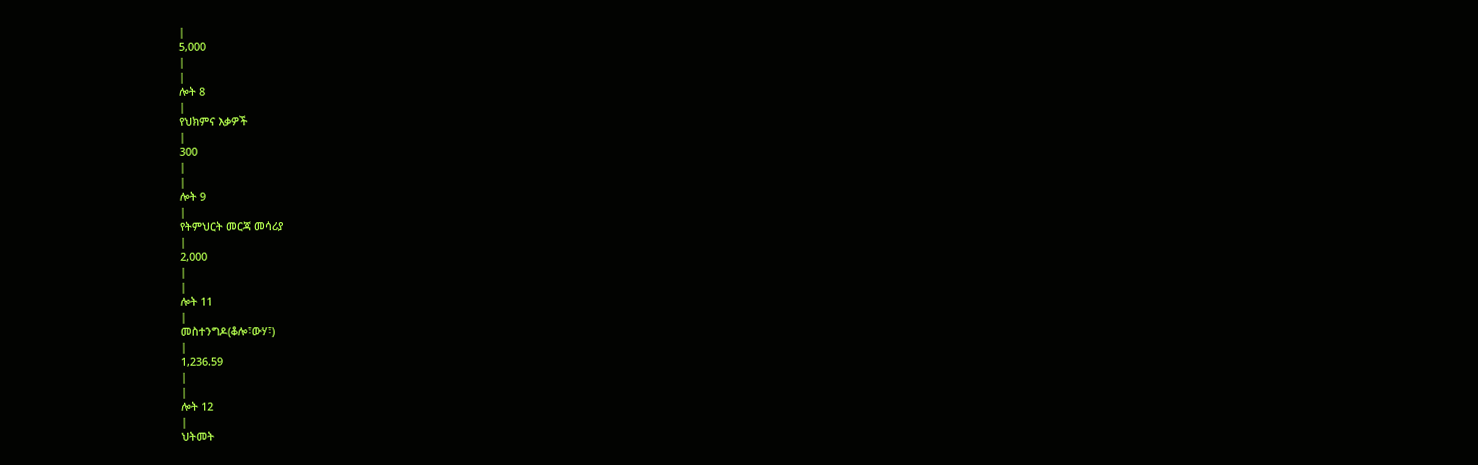|
5,000
|
|
ሎት 8
|
የህክምና እቃዎች
|
300
|
|
ሎት 9
|
የትምህርት መርጃ መሳሪያ
|
2,000
|
|
ሎት 11
|
መስተንግዶ(ቆሎ፣ውሃ፣)
|
1,236.59
|
|
ሎት 12
|
ህትመት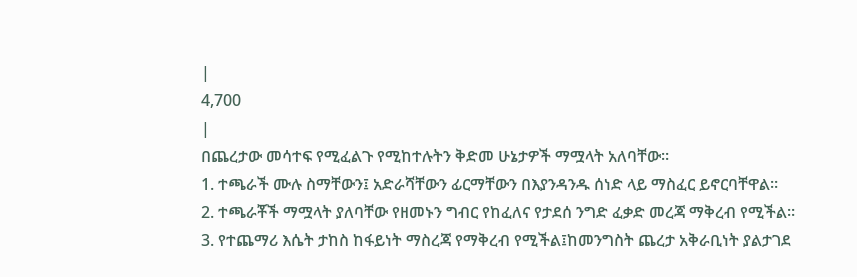|
4,700
|
በጨረታው መሳተፍ የሚፈልጉ የሚከተሉትን ቅድመ ሁኔታዎች ማሟላት አለባቸው።
1. ተጫራች ሙሉ ስማቸውን፤ አድራሻቸውን ፊርማቸውን በእያንዳንዱ ሰነድ ላይ ማስፈር ይኖርባቸዋል።
2. ተጫራቾች ማሟላት ያለባቸው የዘመኑን ግብር የከፈለና የታደሰ ንግድ ፈቃድ መረጃ ማቅረብ የሚችል።
3. የተጨማሪ እሴት ታከስ ከፋይነት ማስረጃ የማቅረብ የሚችል፤ከመንግስት ጨረታ አቅራቢነት ያልታገደ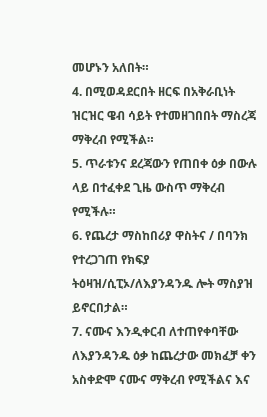መሆኑን አለበት።
4. በሚወዳደርበት ዘርፍ በአቅራቢነት ዝርዝር ዌብ ሳይት የተመዘገበበት ማስረጃ ማቅረብ የሚችል።
5. ጥራቱንና ደረጃውን የጠበቀ ዕቃ በውሉ ላይ በተፈቀደ ጊዜ ውስጥ ማቅረብ የሚችሉ።
6. የጨረታ ማስከበሪያ ዋስትና / በባንክ የተረጋገጠ የክፍያ ትዕዛዝ/ሲፒኦ/ለእያንዳንዱ ሎት ማስያዝ ይኖርበታል።
7. ናሙና እንዲቀርብ ለተጠየቀባቸው ለእያንዳንዱ ዕቃ ከጨረታው መክፈቻ ቀን አስቀድሞ ናሙና ማቅረብ የሚችልና እና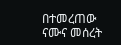በተመረጠው ናሙና መሰረት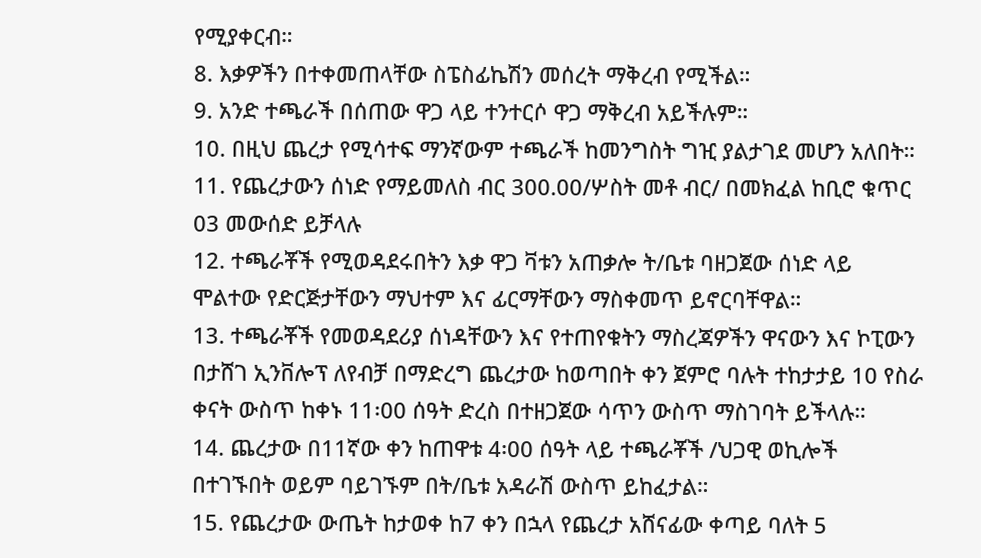የሚያቀርብ።
8. እቃዎችን በተቀመጠላቸው ስፔስፊኬሽን መሰረት ማቅረብ የሚችል።
9. አንድ ተጫራች በሰጠው ዋጋ ላይ ተንተርሶ ዋጋ ማቅረብ አይችሉም።
10. በዚህ ጨረታ የሚሳተፍ ማንኛውም ተጫራች ከመንግስት ግዢ ያልታገደ መሆን አለበት።
11. የጨረታውን ሰነድ የማይመለስ ብር 300.00/ሦስት መቶ ብር/ በመክፈል ከቢሮ ቁጥር 03 መውሰድ ይቻላሉ
12. ተጫራቾች የሚወዳደሩበትን እቃ ዋጋ ቫቱን አጠቃሎ ት/ቤቱ ባዘጋጀው ሰነድ ላይ ሞልተው የድርጅታቸውን ማህተም እና ፊርማቸውን ማስቀመጥ ይኖርባቸዋል።
13. ተጫራቾች የመወዳደሪያ ሰነዳቸውን እና የተጠየቁትን ማስረጃዎችን ዋናውን እና ኮፒውን በታሸገ ኢንቨሎፕ ለየብቻ በማድረግ ጨረታው ከወጣበት ቀን ጀምሮ ባሉት ተከታታይ 10 የስራ ቀናት ውስጥ ከቀኑ 11፡00 ሰዓት ድረስ በተዘጋጀው ሳጥን ውስጥ ማስገባት ይችላሉ።
14. ጨረታው በ11ኛው ቀን ከጠዋቱ 4፡00 ሰዓት ላይ ተጫራቾች /ህጋዊ ወኪሎች በተገኙበት ወይም ባይገኙም በት/ቤቱ አዳራሽ ውስጥ ይከፈታል።
15. የጨረታው ውጤት ከታወቀ ከ7 ቀን በኋላ የጨረታ አሸናፊው ቀጣይ ባለት 5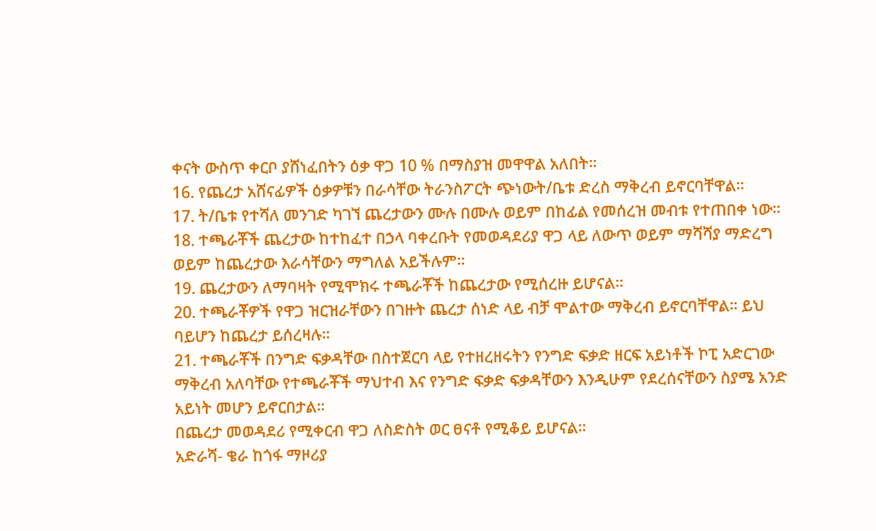ቀናት ውስጥ ቀርቦ ያሸነፈበትን ዕቃ ዋጋ 10 % በማስያዝ መዋዋል አለበት።
16. የጨረታ አሸናፊዎች ዕቃዎቹን በራሳቸው ትራንስፖርት ጭነውት/ቤቱ ድረስ ማቅረብ ይኖርባቸዋል።
17. ት/ቤቱ የተሻለ መንገድ ካገኘ ጨረታውን ሙሉ በሙሉ ወይም በከፊል የመሰረዝ መብቱ የተጠበቀ ነው።
18. ተጫራቾች ጨረታው ከተከፈተ በኃላ ባቀረቡት የመወዳደሪያ ዋጋ ላይ ለውጥ ወይም ማሻሻያ ማድረግ ወይም ከጨረታው እራሳቸውን ማግለል አይችሉም።
19. ጨረታውን ለማባዛት የሚሞክሩ ተጫራቾች ከጨረታው የሚሰረዙ ይሆናል።
20. ተጫራቾዎች የዋጋ ዝርዝራቸውን በገዙት ጨረታ ሰነድ ላይ ብቻ ሞልተው ማቅረብ ይኖርባቸዋል፡፡ ይህ ባይሆን ከጨረታ ይሰረዛሉ።
21. ተጫራቾች በንግድ ፍቃዳቸው በስተጀርባ ላይ የተዘረዘሩትን የንግድ ፍቃድ ዘርፍ አይነቶች ኮፒ አድርገው ማቅረብ አለባቸው የተጫራቾች ማህተብ እና የንግድ ፍቃድ ፍቃዳቸውን እንዲሁም የደረሰናቸውን ስያሜ አንድ አይነት መሆን ይኖርበታል።
በጨረታ መወዳደሪ የሚቀርብ ዋጋ ለስድስት ወር ፀናቶ የሚቆይ ይሆናል።
አድራሻ- ቄራ ከጎፋ ማዞሪያ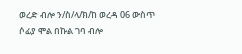ወረድ ብሎ ን/ስ/ላ/ክ/ከ ወረዳ 06 ውስጥ ሶፊያ ሞል በኩል ገባ ብሎ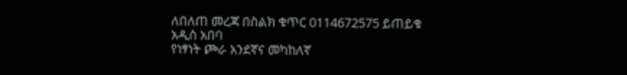ለበለጠ መረጃ በስልክ ቁጥር 0114672575 ይጠይቁ
አዲስ አበባ
የነፃነት ጮራ አንደኛና መካከለኛ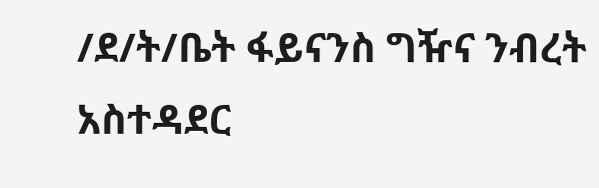/ደ/ት/ቤት ፋይናንስ ግዥና ንብረት አስተዳደር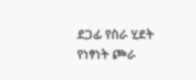ደጋፊ የስራ ሂደት
የነፃነት ጮራ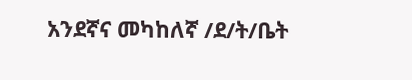አንደኛና መካከለኛ /ደ/ት/ቤት